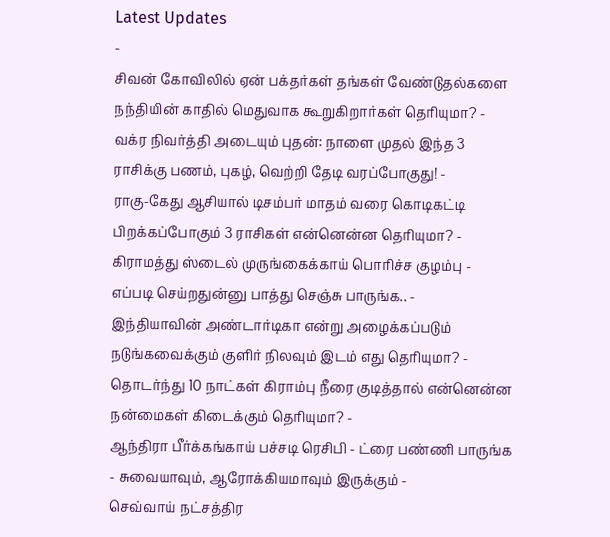Latest Updates
-
சிவன் கோவிலில் ஏன் பக்தர்கள் தங்கள் வேண்டுதல்களை நந்தியின் காதில் மெதுவாக கூறுகிறார்கள் தெரியுமா? -
வக்ர நிவர்த்தி அடையும் புதன்: நாளை முதல் இந்த 3 ராசிக்கு பணம், புகழ், வெற்றி தேடி வரப்போகுது! -
ராகு-கேது ஆசியால் டிசம்பர் மாதம் வரை கொடிகட்டி பிறக்கப்போகும் 3 ராசிகள் என்னென்ன தெரியுமா? -
கிராமத்து ஸ்டைல் முருங்கைக்காய் பொரிச்ச குழம்பு - எப்படி செய்றதுன்னு பாத்து செஞ்சு பாருங்க.. -
இந்தியாவின் அண்டார்டிகா என்று அழைக்கப்படும் நடுங்கவைக்கும் குளிர் நிலவும் இடம் எது தெரியுமா? -
தொடர்ந்து 10 நாட்கள் கிராம்பு நீரை குடித்தால் என்னென்ன நன்மைகள் கிடைக்கும் தெரியுமா? -
ஆந்திரா பீர்க்கங்காய் பச்சடி ரெசிபி - ட்ரை பண்ணி பாருங்க - சுவையாவும், ஆரோக்கியமாவும் இருக்கும் -
செவ்வாய் நட்சத்திர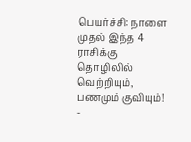பெயர்ச்சி: நாளை முதல் இந்த 4 ராசிக்கு தொழிலில் வெற்றியும், பணமும் குவியும்! -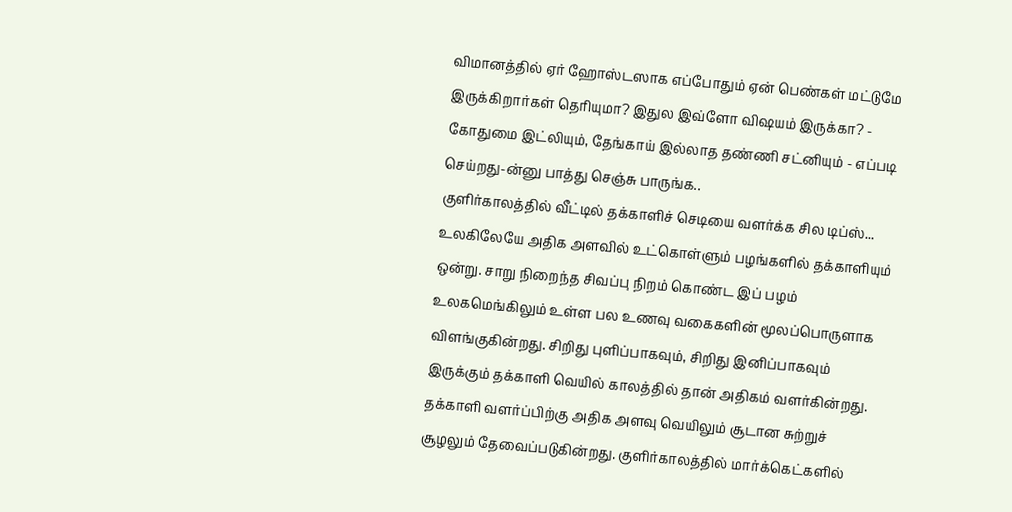விமானத்தில் ஏர் ஹோஸ்டஸாக எப்போதும் ஏன் பெண்கள் மட்டுமே இருக்கிறார்கள் தெரியுமா? இதுல இவ்ளோ விஷயம் இருக்கா? -
கோதுமை இட்லியும், தேங்காய் இல்லாத தண்ணி சட்னியும் - எப்படி செய்றது-ன்னு பாத்து செஞ்சு பாருங்க..
குளிர்காலத்தில் வீட்டில் தக்காளிச் செடியை வளர்க்க சில டிப்ஸ்...
உலகிலேயே அதிக அளவில் உட்கொள்ளும் பழங்களில் தக்காளியும் ஒன்று. சாறு நிறைந்த சிவப்பு நிறம் கொண்ட இப் பழம் உலகமெங்கிலும் உள்ள பல உணவு வகைகளின் மூலப்பொருளாக விளங்குகின்றது. சிறிது புளிப்பாகவும், சிறிது இனிப்பாகவும் இருக்கும் தக்காளி வெயில் காலத்தில் தான் அதிகம் வளர்கின்றது.
தக்காளி வளர்ப்பிற்கு அதிக அளவு வெயிலும் சூடான சுற்றுச் சூழலும் தேவைப்படுகின்றது. குளிர்காலத்தில் மார்க்கெட்களில்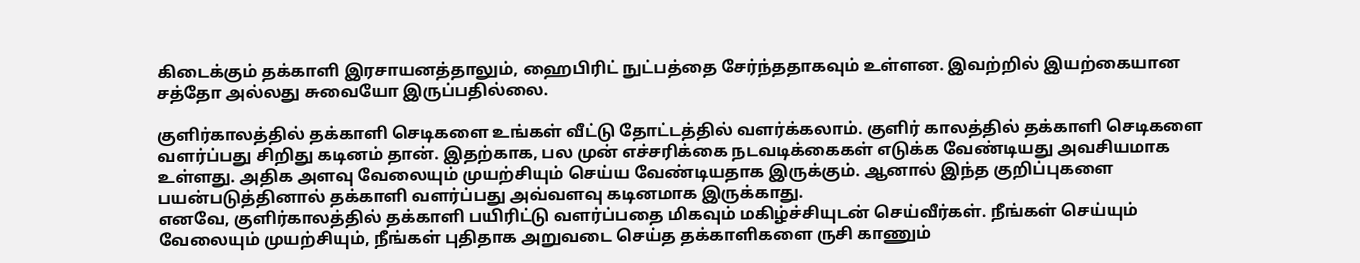கிடைக்கும் தக்காளி இரசாயனத்தாலும், ஹைபிரிட் நுட்பத்தை சேர்ந்ததாகவும் உள்ளன. இவற்றில் இயற்கையான சத்தோ அல்லது சுவையோ இருப்பதில்லை.

குளிர்காலத்தில் தக்காளி செடிகளை உங்கள் வீட்டு தோட்டத்தில் வளர்க்கலாம். குளிர் காலத்தில் தக்காளி செடிகளை வளர்ப்பது சிறிது கடினம் தான். இதற்காக, பல முன் எச்சரிக்கை நடவடிக்கைகள் எடுக்க வேண்டியது அவசியமாக உள்ளது. அதிக அளவு வேலையும் முயற்சியும் செய்ய வேண்டியதாக இருக்கும். ஆனால் இந்த குறிப்புகளை பயன்படுத்தினால் தக்காளி வளர்ப்பது அவ்வளவு கடினமாக இருக்காது.
எனவே, குளிர்காலத்தில் தக்காளி பயிரிட்டு வளர்ப்பதை மிகவும் மகிழ்ச்சியுடன் செய்வீர்கள். நீங்கள் செய்யும் வேலையும் முயற்சியும், நீங்கள் புதிதாக அறுவடை செய்த தக்காளிகளை ருசி காணும்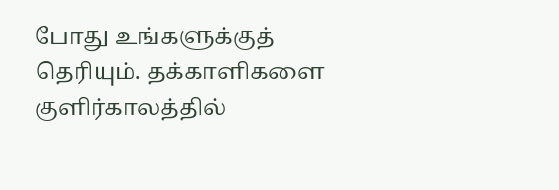போது உங்களுக்குத் தெரியும். தக்காளிகளை குளிர்காலத்தில்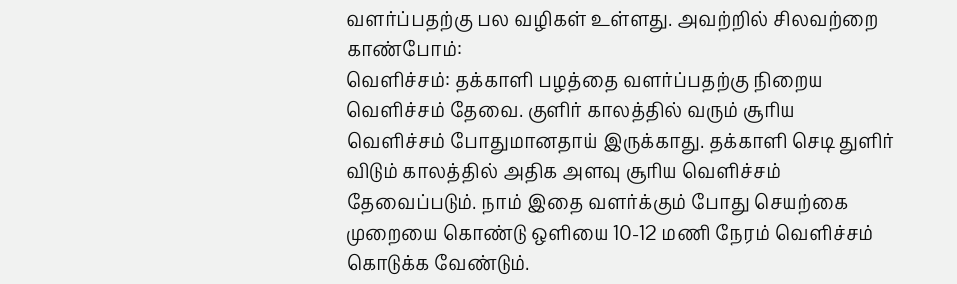வளர்ப்பதற்கு பல வழிகள் உள்ளது. அவற்றில் சிலவற்றை காண்போம்:
வெளிச்சம்: தக்காளி பழத்தை வளர்ப்பதற்கு நிறைய வெளிச்சம் தேவை. குளிர் காலத்தில் வரும் சூரிய வெளிச்சம் போதுமானதாய் இருக்காது. தக்காளி செடி துளிர் விடும் காலத்தில் அதிக அளவு சூரிய வெளிச்சம் தேவைப்படும். நாம் இதை வளர்க்கும் போது செயற்கை முறையை கொண்டு ஒளியை 10-12 மணி நேரம் வெளிச்சம் கொடுக்க வேண்டும்.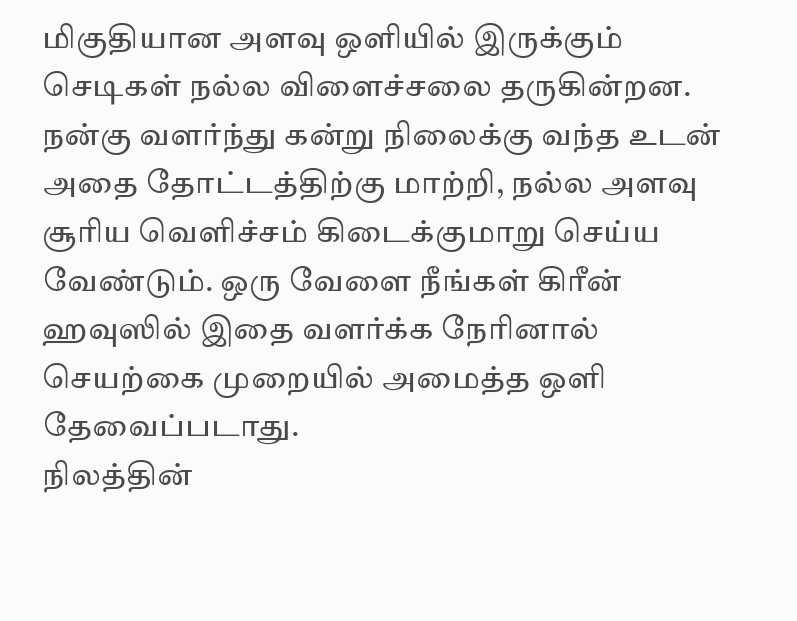மிகுதியான அளவு ஒளியில் இருக்கும் செடிகள் நல்ல விளைச்சலை தருகின்றன. நன்கு வளர்ந்து கன்று நிலைக்கு வந்த உடன் அதை தோட்டத்திற்கு மாற்றி, நல்ல அளவு சூரிய வெளிச்சம் கிடைக்குமாறு செய்ய வேண்டும். ஒரு வேளை நீங்கள் கிரீன் ஹவுஸில் இதை வளர்க்க நேரினால் செயற்கை முறையில் அமைத்த ஒளி தேவைப்படாது.
நிலத்தின்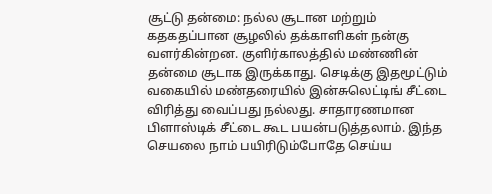சூட்டு தன்மை: நல்ல சூடான மற்றும் கதகதப்பான சூழலில் தக்காளிகள் நன்கு வளர்கின்றன. குளிர்காலத்தில் மண்ணின் தன்மை சூடாக இருக்காது. செடிக்கு இதமூட்டும் வகையில் மண்தரையில் இன்சுலெட்டிங் சீட்டை விரித்து வைப்பது நல்லது. சாதாரணமான பிளாஸ்டிக் சீட்டை கூட பயன்படுத்தலாம். இந்த செயலை நாம் பயிரிடும்போதே செய்ய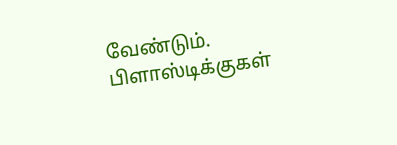வேண்டும். பிளாஸ்டிக்குகள்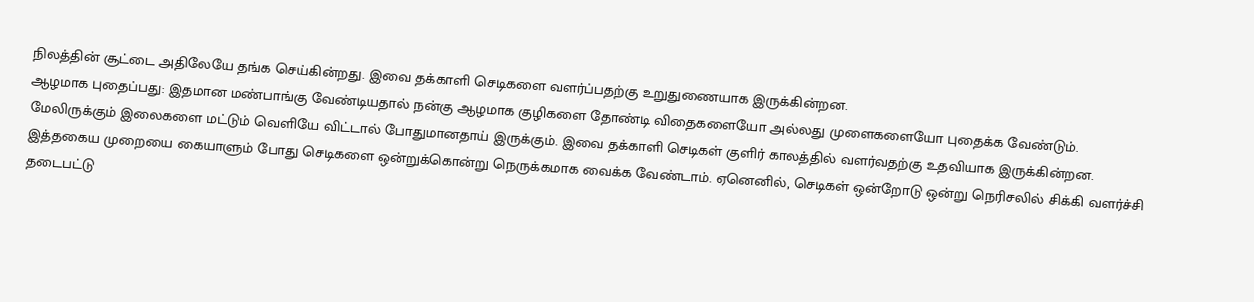நிலத்தின் சூட்டை அதிலேயே தங்க செய்கின்றது. இவை தக்காளி செடிகளை வளர்ப்பதற்கு உறுதுணையாக இருக்கின்றன.
ஆழமாக புதைப்பது: இதமான மண்பாங்கு வேண்டியதால் நன்கு ஆழமாக குழிகளை தோண்டி விதைகளையோ அல்லது முளைகளையோ புதைக்க வேண்டும். மேலிருக்கும் இலைகளை மட்டும் வெளியே விட்டால் போதுமானதாய் இருக்கும். இவை தக்காளி செடிகள் குளிர் காலத்தில் வளர்வதற்கு உதவியாக இருக்கின்றன. இத்தகைய முறையை கையாளும் போது செடிகளை ஒன்றுக்கொன்று நெருக்கமாக வைக்க வேண்டாம். ஏனெனில், செடிகள் ஒன்றோடு ஒன்று நெரிசலில் சிக்கி வளர்ச்சி தடைபட்டு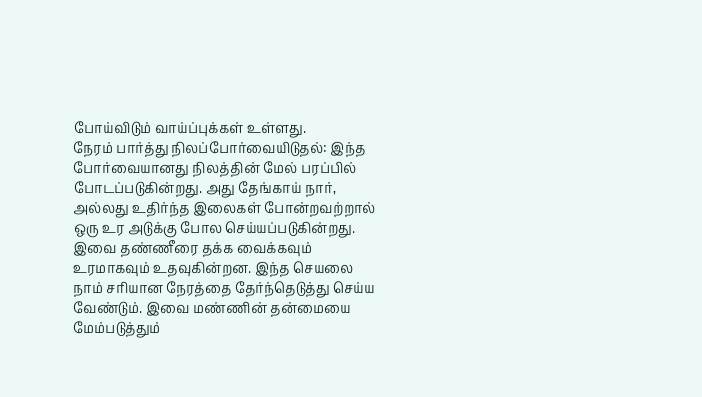போய்விடும் வாய்ப்புக்கள் உள்ளது.
நேரம் பார்த்து நிலப்போர்வையிடுதல்: இந்த போர்வையானது நிலத்தின் மேல் பரப்பில் போடப்படுகின்றது. அது தேங்காய் நார், அல்லது உதிர்ந்த இலைகள் போன்றவற்றால் ஒரு உர அடுக்கு போல செய்யப்படுகின்றது. இவை தண்ணீரை தக்க வைக்கவும் உரமாகவும் உதவுகின்றன. இந்த செயலை நாம் சரியான நேரத்தை தேர்ந்தெடுத்து செய்ய வேண்டும். இவை மண்ணின் தன்மையை மேம்படுத்தும்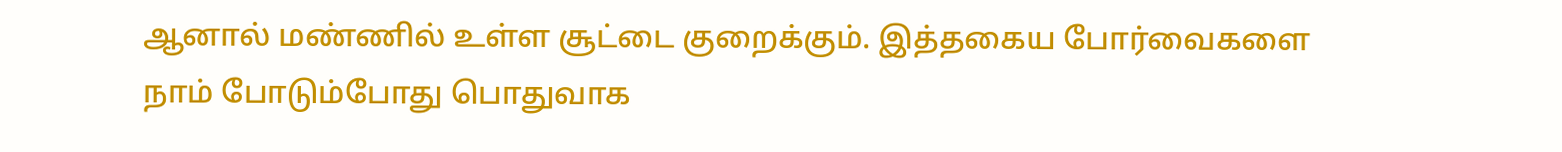ஆனால் மண்ணில் உள்ள சூட்டை குறைக்கும். இத்தகைய போர்வைகளை நாம் போடும்போது பொதுவாக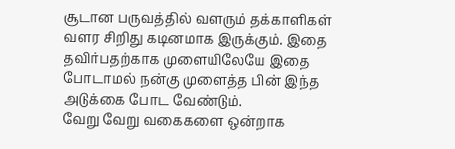சூடான பருவத்தில் வளரும் தக்காளிகள் வளர சிறிது கடினமாக இருக்கும். இதை தவிர்பதற்காக முளையிலேயே இதை போடாமல் நன்கு முளைத்த பின் இந்த அடுக்கை போட வேண்டும்.
வேறு வேறு வகைகளை ஒன்றாக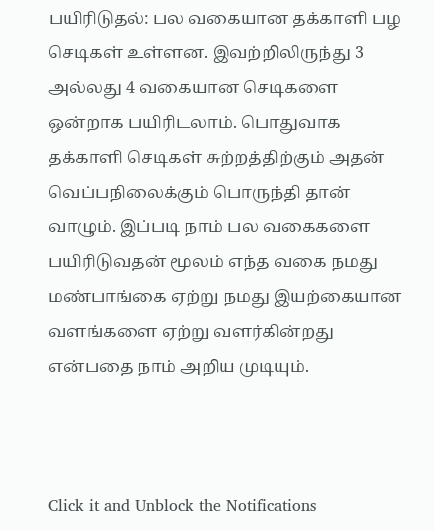பயிரிடுதல்: பல வகையான தக்காளி பழ செடிகள் உள்ளன. இவற்றிலிருந்து 3 அல்லது 4 வகையான செடிகளை ஒன்றாக பயிரிடலாம். பொதுவாக தக்காளி செடிகள் சுற்றத்திற்கும் அதன் வெப்பநிலைக்கும் பொருந்தி தான் வாழும். இப்படி நாம் பல வகைகளை பயிரிடுவதன் மூலம் எந்த வகை நமது மண்பாங்கை ஏற்று நமது இயற்கையான வளங்களை ஏற்று வளர்கின்றது என்பதை நாம் அறிய முடியும்.



Click it and Unblock the Notifications